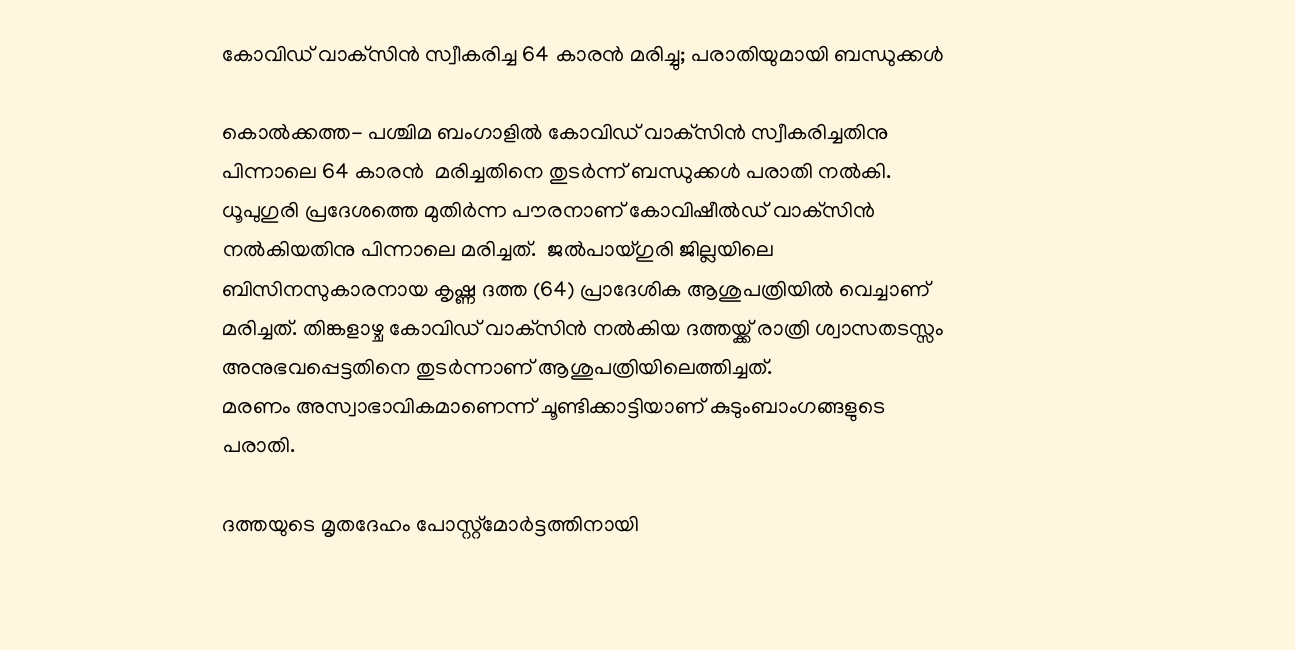കോവിഡ് വാക്‌സിന്‍ സ്വീകരിച്ച 64 കാരന്‍ മരിച്ചു; പരാതിയുമായി ബന്ധുക്കള്‍

കൊല്‍ക്കത്ത- പശ്ചിമ ബംഗാളില്‍ കോവിഡ് വാക്‌സിന്‍ സ്വീകരിച്ചതിനു പിന്നാലെ 64 കാരന്‍  മരിച്ചതിനെ തുടര്‍ന്ന് ബന്ധുക്കള്‍ പരാതി നല്‍കി. ധൂപുഗുരി പ്രദേശത്തെ മുതിര്‍ന്ന പൗരനാണ് കോവിഷീല്‍ഡ് വാക്‌സിന്‍ നല്‍കിയതിനു പിന്നാലെ മരിച്ചത്.  ജല്‍പായ്ഗുരി ജില്ലയിലെ ബിസിനസുകാരനായ കൃഷ്ണ ദത്ത (64) പ്രാദേശിക ആശുപത്രിയില്‍ വെച്ചാണ് മരിച്ചത്. തിങ്കളാഴ്ച കോവിഡ് വാക്‌സിന്‍ നല്‍കിയ ദത്തയ്ക്ക് രാത്രി ശ്വാസതടസ്സം അനുഭവപ്പെട്ടതിനെ തുടര്‍ന്നാണ് ആശുപത്രിയിലെത്തിച്ചത്.
മരണം അസ്വാഭാവികമാണെന്ന് ചൂണ്ടിക്കാട്ടിയാണ് കുടുംബാംഗങ്ങളുടെ പരാതി.

ദത്തയുടെ മൃതദേഹം പോസ്റ്റ്‌മോര്‍ട്ടത്തിനായി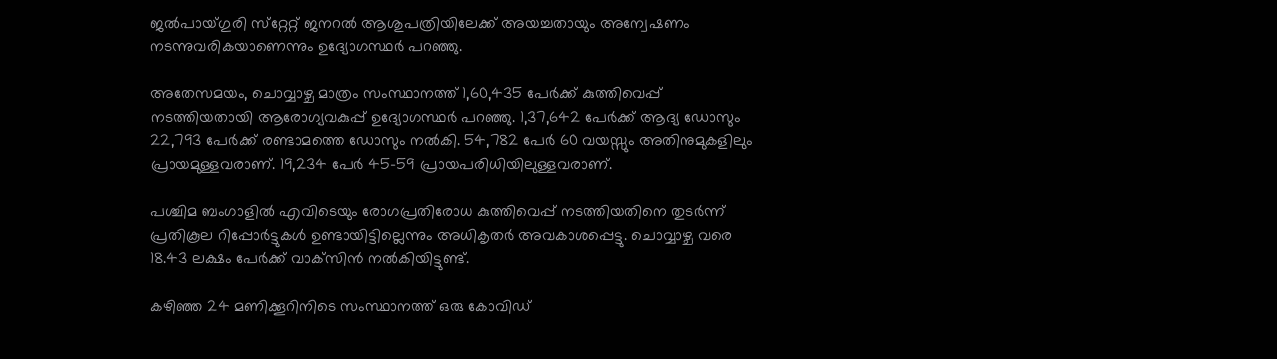ജല്‍പായ്ഗുരി സ്‌റ്റേറ്റ് ജനറല്‍ ആശുപത്രിയിലേക്ക് അയച്ചതായും അന്വേഷണം നടന്നുവരികയാണെന്നും ഉദ്യോഗസ്ഥര്‍ പറഞ്ഞു.

അതേസമയം, ചൊവ്വാഴ്ച മാത്രം സംസ്ഥാനത്ത് 1,60,435 പേര്‍ക്ക് കുത്തിവെപ്പ് നടത്തിയതായി ആരോഗ്യവകുപ്പ് ഉദ്യോഗസ്ഥര്‍ പറഞ്ഞു. 1,37,642 പേര്‍ക്ക് ആദ്യ ഡോസും 22,793 പേര്‍ക്ക് രണ്ടാമത്തെ ഡോസും നല്‍കി. 54,782 പേര്‍ 60 വയസ്സും അതിനുമുകളിലും പ്രായമുള്ളവരാണ്. 19,234 പേര്‍ 45-59 പ്രായപരിധിയിലുള്ളവരാണ്.

പശ്ചിമ ബംഗാളില്‍ എവിടെയും രോഗപ്രതിരോധ കുത്തിവെപ്പ് നടത്തിയതിനെ തുടര്‍ന്ന് പ്രതികൂല റിപ്പോര്‍ട്ടുകള്‍ ഉണ്ടായിട്ടില്ലെന്നും അധികൃതര്‍ അവകാശപ്പെട്ടു. ചൊവ്വാഴ്ച വരെ 18.43 ലക്ഷം പേര്‍ക്ക് വാക്‌സിന്‍ നല്‍കിയിട്ടുണ്ട്.

കഴിഞ്ഞ 24 മണിക്കൂറിനിടെ സംസ്ഥാനത്ത് ഒരു കോവിഡ്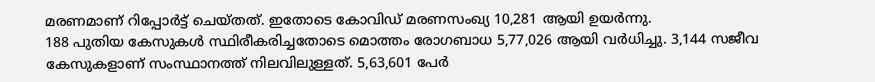മരണമാണ് റിപ്പോര്‍ട്ട് ചെയ്തത്. ഇതോടെ കോവിഡ് മരണസംഖ്യ 10,281 ആയി ഉയര്‍ന്നു.
188 പുതിയ കേസുകള്‍ സ്ഥിരീകരിച്ചതോടെ മൊത്തം രോഗബാധ 5,77,026 ആയി വര്‍ധിച്ചു. 3,144 സജീവ കേസുകളാണ് സംസ്ഥാനത്ത് നിലവിലുള്ളത്. 5,63,601 പേര്‍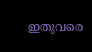ഇതുവരെ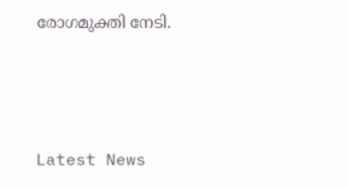രോഗമുക്തി നേടി.



Latest News